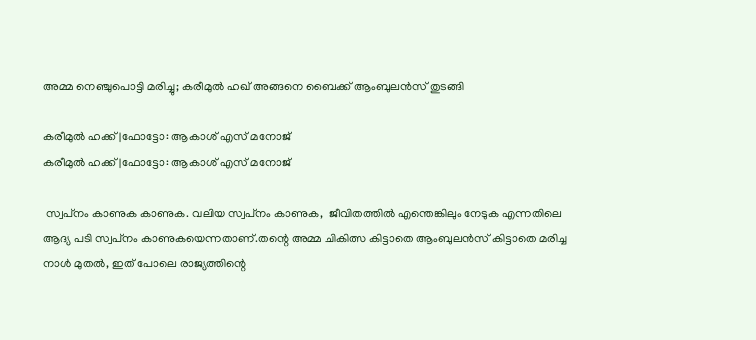അമ്മ നെഞ്ചുപൊട്ടി മരിച്ചു; കരീമുല്‍ ഹഖ് അങ്ങനെ ബൈക്ക് ആംബുലന്‍സ് തുടങ്ങി

കരീമുല്‍ ഹക്ക്|ഫോട്ടോ: ആകാശ് എസ് മനോജ്‌
കരീമുല്‍ ഹക്ക്|ഫോട്ടോ: ആകാശ് എസ് മനോജ്‌

 സ്വപ്‌നം കാണുക കാണുക. വലിയ സ്വപ്‌നം കാണുക,  ജീവിതത്തില്‍ എന്തെങ്കിലും നേടുക എന്നതിലെ ആദ്യ പടി സ്വപ്‌നം കാണുകയെന്നതാണ്.തന്റെ അമ്മ ചികിത്സ കിട്ടാതെ ആംബുലന്‍സ് കിട്ടാതെ മരിച്ച നാള്‍ മുതല്‍, ഇത് പോലെ രാജ്യത്തിന്റെ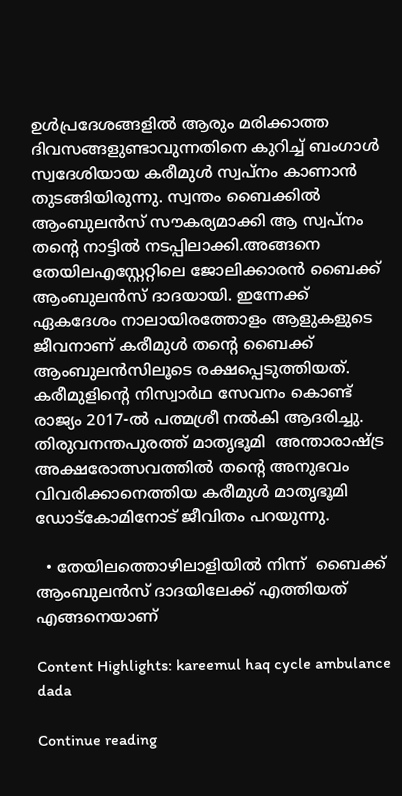ഉള്‍പ്രദേശങ്ങളില്‍ ആരും മരിക്കാത്ത ദിവസങ്ങളുണ്ടാവുന്നതിനെ കുറിച്ച് ബംഗാള്‍ സ്വദേശിയായ കരീമുള്‍ സ്വപ്‌നം കാണാന്‍ തുടങ്ങിയിരുന്നു. സ്വന്തം ബൈക്കില്‍ ആംബുലന്‍സ് സൗകര്യമാക്കി ആ സ്വപ്‌നം തന്റെ നാട്ടില്‍ നടപ്പിലാക്കി.അങ്ങനെ തേയിലഎസ്റ്റേറ്റിലെ ജോലിക്കാരന്‍ ബൈക്ക് ആംബുലന്‍സ് ദാദയായി. ഇന്നേക്ക് ഏകദേശം നാലായിരത്തോളം ആളുകളുടെ ജീവനാണ് കരീമുള്‍ തന്റെ ബൈക്ക് ആംബുലന്‍സിലൂടെ രക്ഷപ്പെടുത്തിയത്. കരീമുളിന്റെ നിസ്വാര്‍ഥ സേവനം കൊണ്ട് രാജ്യം 2017-ല്‍ പത്മശ്രീ നല്‍കി ആദരിച്ചു. തിരുവനന്തപുരത്ത് മാതൃഭൂമി  അന്താരാഷ്ട്ര അക്ഷരോത്സവത്തിൽ തന്റെ അനുഭവം വിവരിക്കാനെത്തിയ കരീമുള്‍ മാതൃഭൂമി ഡോട്‌കോമിനോട് ജീവിതം പറയുന്നു.

  • തേയിലത്തൊഴിലാളിയില്‍ നിന്ന്  ബൈക്ക് ആംബുലന്‍സ് ദാദയിലേക്ക് എത്തിയത് എങ്ങനെയാണ്

Content Highlights: kareemul haq cycle ambulance dada

Continue reading